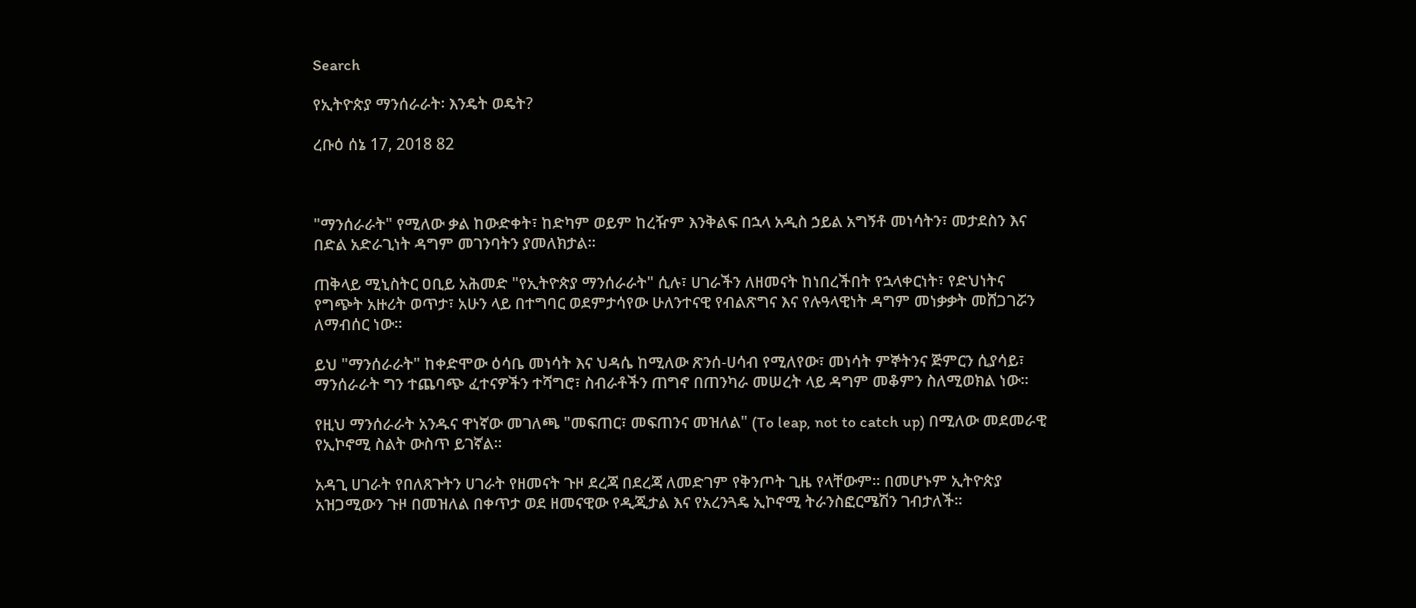Search

የኢትዮጵያ ማንሰራራት፡ እንዴት ወዴት?

ረቡዕ ሰኔ 17, 2018 82



"ማንሰራራት" የሚለው ቃል ከውድቀት፣ ከድካም ወይም ከረዥም እንቅልፍ በኋላ አዲስ ኃይል አግኝቶ መነሳትን፣ መታደስን እና በድል አድራጊነት ዳግም መገንባትን ያመለክታል።

ጠቅላይ ሚኒስትር ዐቢይ አሕመድ "የኢትዮጵያ ማንሰራራት" ሲሉ፣ ሀገራችን ለዘመናት ከነበረችበት የኋላቀርነት፣ የድህነትና የግጭት አዙሪት ወጥታ፣ አሁን ላይ በተግባር ወደምታሳየው ሁለንተናዊ የብልጽግና እና የሉዓላዊነት ዳግም መነቃቃት መሸጋገሯን ለማብሰር ነው።

ይህ "ማንሰራራት" ከቀድሞው ዕሳቤ መነሳት እና ህዳሴ ከሚለው ጽንሰ-ሀሳብ የሚለየው፣ መነሳት ምኞትንና ጅምርን ሲያሳይ፣ ማንሰራራት ግን ተጨባጭ ፈተናዎችን ተሻግሮ፣ ስብራቶችን ጠግኖ በጠንካራ መሠረት ላይ ዳግም መቆምን ስለሚወክል ነው።

የዚህ ማንሰራራት አንዱና ዋነኛው መገለጫ "መፍጠር፣ መፍጠንና መዝለል" (To leap, not to catch up) በሚለው መደመራዊ የኢኮኖሚ ስልት ውስጥ ይገኛል።

አዳጊ ሀገራት የበለጸጉትን ሀገራት የዘመናት ጉዞ ደረጃ በደረጃ ለመድገም የቅንጦት ጊዜ የላቸውም። በመሆኑም ኢትዮጵያ አዝጋሚውን ጉዞ በመዝለል በቀጥታ ወደ ዘመናዊው የዲጂታል እና የአረንጓዴ ኢኮኖሚ ትራንስፎርሜሽን ገብታለች።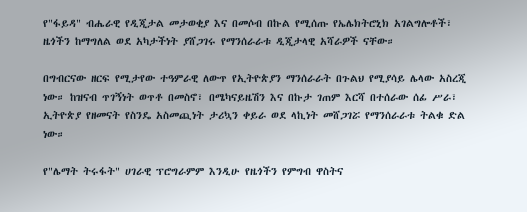የ"ፋይዳ" ብሔራዊ የዲጂታል መታወቂያ እና በመሶብ በኩል የሚሰጡ የኤሌክትሮኒክ አገልግሎቶች፣ ዜጎችን ከማግለል ወደ አካታችነት ያሸጋገሩ የማንሰራራቱ ዲጂታላዊ አሻራዎች ናቸው።

በግብርናው ዘርፍ የሚታየው ተዓምራዊ ለውጥ የኢትዮጵያን ማንሰራራት በጉልህ የሚያሳይ ሌላው አስረጂ ነው። ከዝናብ ጥገኝነት ወጥቶ በመስኖ፣ በሜካናይዜሽን እና በኩታ ገጠም እርሻ በተሰራው ሰፊ ሥራ፣ ኢትዮጵያ የዘመናት የስንዴ አስመጪነት ታሪኳን ቀይራ ወደ ላኪነት መሸጋገሯ የማንሰራራቱ ትልቁ ድል ነው።

የ"ሌማት ትሩፋት" ሀገራዊ ፕሮግራምም እንዲሁ የዜጎችን የምግብ ዋስትና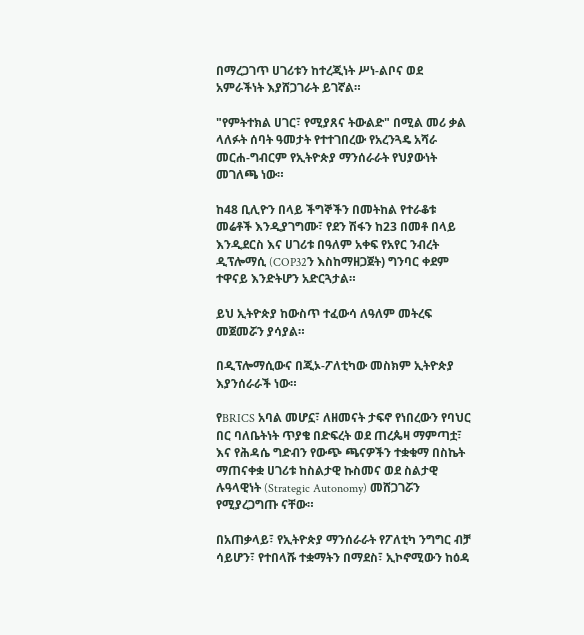በማረጋገጥ ሀገሪቱን ከተረጂነት ሥነ-ልቦና ወደ አምራችነት እያሸጋገራት ይገኛል።

"የምትተክል ሀገር፣ የሚያጸና ትውልድ" በሚል መሪ ቃል ላለፉት ሰባት ዓመታት የተተገበረው የአረንጓዴ አሻራ መርሐ-ግብርም የኢትዮጵያ ማንሰራራት የህያውነት መገለጫ ነው።

ከ48 ቢሊዮን በላይ ችግኞችን በመትከል የተራቆቱ መሬቶች እንዲያገግሙ፣ የደን ሽፋን ከ23 በመቶ በላይ እንዲደርስ እና ሀገሪቱ በዓለም አቀፍ የአየር ንብረት ዲፕሎማሲ (COP32ን እስከማዘጋጀት) ግንባር ቀደም ተዋናይ እንድትሆን አድርጓታል።

ይህ ኢትዮጵያ ከውስጥ ተፈውሳ ለዓለም መትረፍ መጀመሯን ያሳያል።

በዲፕሎማሲውና በጂኦ-ፖለቲካው መስክም ኢትዮጵያ እያንሰራራች ነው።

የBRICS አባል መሆኗ፣ ለዘመናት ታፍኖ የነበረውን የባህር በር ባለቤትነት ጥያቄ በድፍረት ወደ ጠረጴዛ ማምጣቷ፣ እና የሕዳሴ ግድብን የውጭ ጫናዎችን ተቋቁማ በስኬት ማጠናቀቋ ሀገሪቱ ከስልታዊ ኩስመና ወደ ስልታዊ ሉዓላዊነት (Strategic Autonomy) መሸጋገሯን የሚያረጋግጡ ናቸው።

በአጠቃላይ፣ የኢትዮጵያ ማንሰራራት የፖለቲካ ንግግር ብቻ ሳይሆን፣ የተበላሹ ተቋማትን በማደስ፣ ኢኮኖሚውን ከዕዳ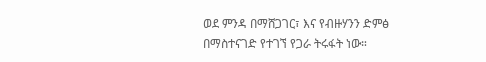ወደ ምንዳ በማሸጋገር፣ እና የብዙሃንን ድምፅ በማስተናገድ የተገኘ የጋራ ትሩፋት ነው።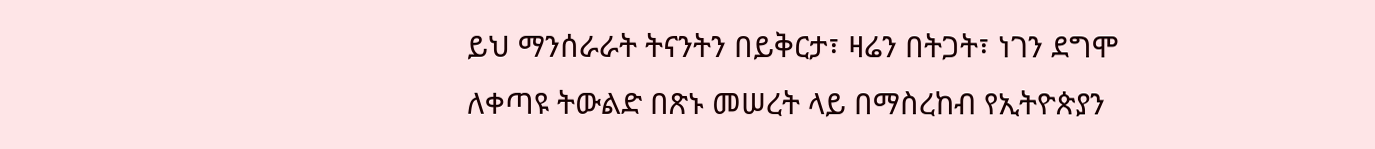ይህ ማንሰራራት ትናንትን በይቅርታ፣ ዛሬን በትጋት፣ ነገን ደግሞ ለቀጣዩ ትውልድ በጽኑ መሠረት ላይ በማስረከብ የኢትዮጵያን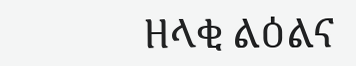ዘላቂ ልዕልና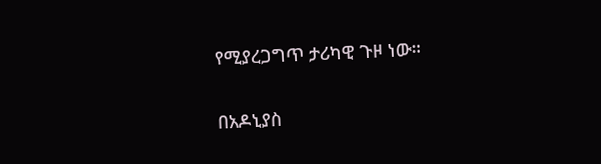የሚያረጋግጥ ታሪካዊ ጉዞ ነው።

በአዶኒያስ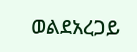ወልደአረጋይ